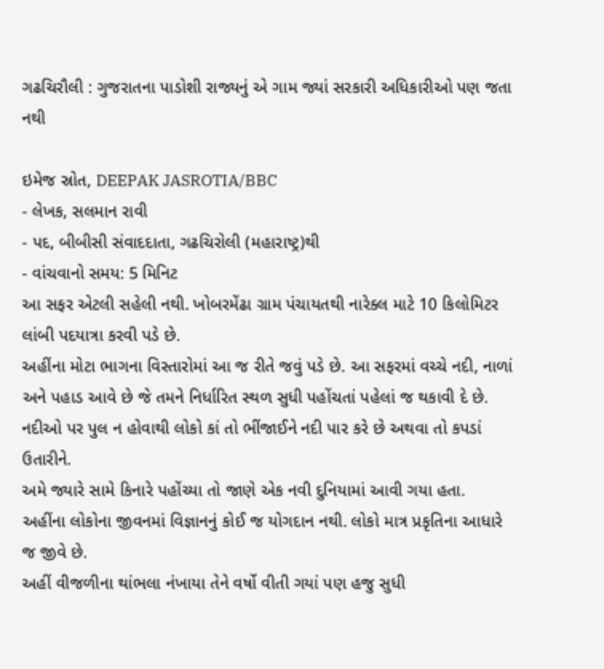ગઢચિરૌલી : ગુજરાતના પાડોશી રાજ્યનું એ ગામ જ્યાં સરકારી અધિકારીઓ પણ જતા નથી

ઇમેજ સ્રોત, DEEPAK JASROTIA/BBC
- લેખક, સલમાન રાવી
- પદ, બીબીસી સંવાદદાતા, ગઢચિરોલી (મહારાષ્ટ્ર)થી
- વાંચવાનો સમય: 5 મિનિટ
આ સફર એટલી સહેલી નથી. ખોબરમેંઢા ગ્રામ પંચાયતથી નારેક્લ માટે 10 કિલોમિટર લાંબી પદયાત્રા કરવી પડે છે.
અહીંના મોટા ભાગના વિસ્તારોમાં આ જ રીતે જવું પડે છે. આ સફરમાં વચ્ચે નદી, નાળાં અને પહાડ આવે છે જે તમને નિર્ધારિત સ્થળ સુધી પહોંચતાં પહેલાં જ થકાવી દે છે.
નદીઓ પર પુલ ન હોવાથી લોકો કાં તો ભીંજાઈને નદી પાર કરે છે અથવા તો કપડાં ઉતારીને.
અમે જ્યારે સામે કિનારે પહોંચ્યા તો જાણે એક નવી દુનિયામાં આવી ગયા હતા.
અહીંના લોકોના જીવનમાં વિજ્ઞાનનું કોઈ જ યોગદાન નથી. લોકો માત્ર પ્રકૃતિના આધારે જ જીવે છે.
અહીં વીજળીના થાંભલા નંખાયા તેને વર્ષો વીતી ગયાં પણ હજુ સુધી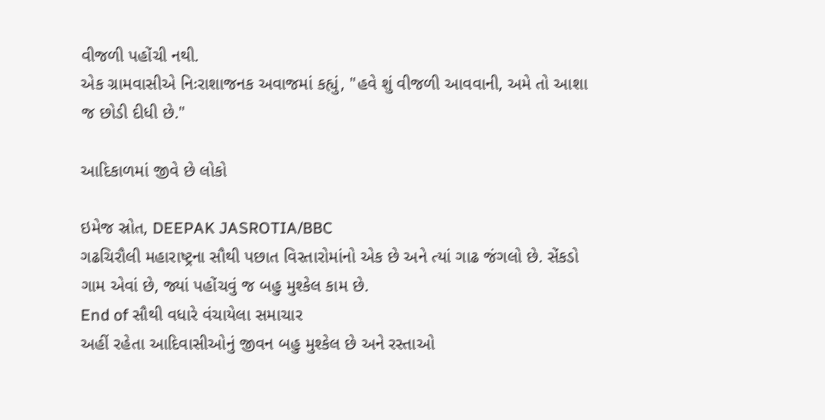વીજળી પહોંચી નથી.
એક ગ્રામવાસીએ નિઃરાશાજનક અવાજમાં કહ્યું, "હવે શું વીજળી આવવાની, અમે તો આશા જ છોડી દીધી છે."

આદિકાળમાં જીવે છે લોકો

ઇમેજ સ્રોત, DEEPAK JASROTIA/BBC
ગઢચિરૌલી મહારાષ્ટ્રના સૌથી પછાત વિસ્તારોમાંનો એક છે અને ત્યાં ગાઢ જંગલો છે. સેંકડો ગામ એવાં છે, જ્યાં પહોંચવું જ બહુ મુશ્કેલ કામ છે.
End of સૌથી વધારે વંચાયેલા સમાચાર
અહીં રહેતા આદિવાસીઓનું જીવન બહુ મુશ્કેલ છે અને રસ્તાઓ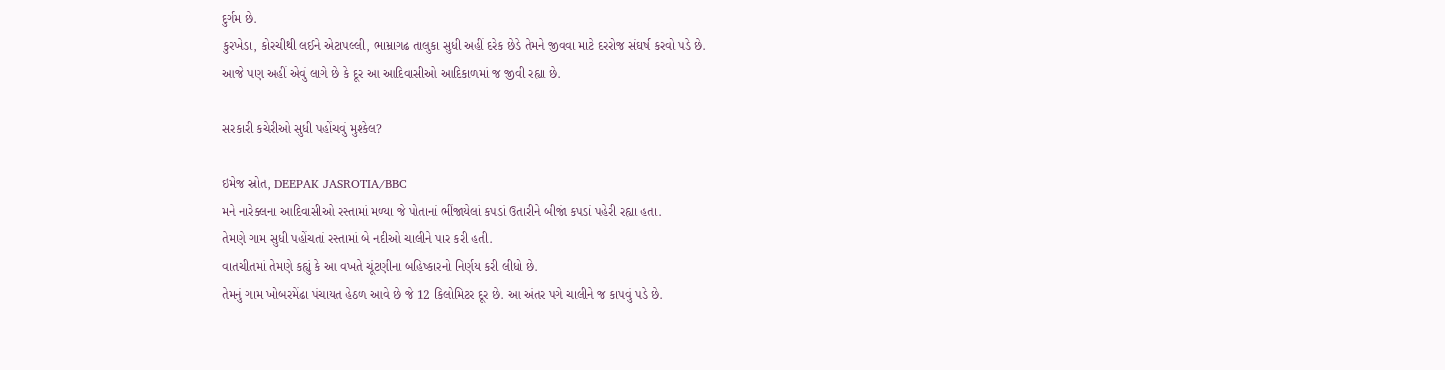દુર્ગમ છે.
કુરખેડા, કોરચીથી લઈને એટાપલ્લી, ભામ્રાગઢ તાલુકા સુધી અહીં દરેક છેડે તેમને જીવવા માટે દરરોજ સંઘર્ષ કરવો પડે છે.
આજે પણ અહીં એવું લાગે છે કે દૂર આ આદિવાસીઓ આદિકાળમાં જ જીવી રહ્યા છે.

સરકારી કચેરીઓ સુધી પહોંચવું મુશ્કેલ?

ઇમેજ સ્રોત, DEEPAK JASROTIA/BBC
મને નારેક્લના આદિવાસીઓ રસ્તામાં મળ્યા જે પોતાનાં ભીંજાયેલાં કપડાં ઉતારીને બીજાં કપડાં પહેરી રહ્યા હતા.
તેમણે ગામ સુધી પહોંચતાં રસ્તામાં બે નદીઓ ચાલીને પાર કરી હતી.
વાતચીતમાં તેમણે કહ્યું કે આ વખતે ચૂંટણીના બહિષ્કારનો નિર્ણય કરી લીધો છે.
તેમનું ગામ ખોબરમેંઢા પંચાયત હેઠળ આવે છે જે 12 કિલોમિટર દૂર છે. આ અંતર પગે ચાલીને જ કાપવું પડે છે.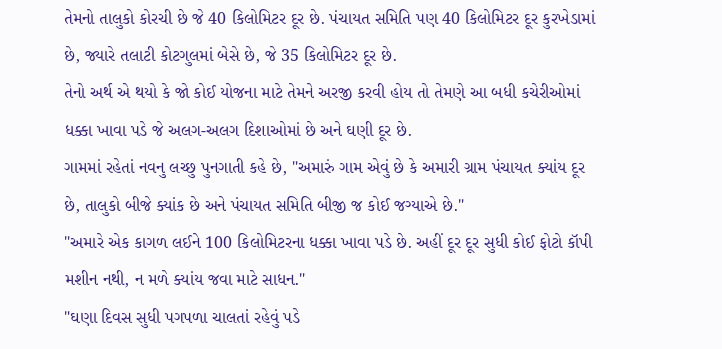તેમનો તાલુકો કોરચી છે જે 40 કિલોમિટર દૂર છે. પંચાયત સમિતિ પણ 40 કિલોમિટર દૂર કુરખેડામાં છે, જ્યારે તલાટી કોટગુલમાં બેસે છે, જે 35 કિલોમિટર દૂર છે.
તેનો અર્થ એ થયો કે જો કોઈ યોજના માટે તેમને અરજી કરવી હોય તો તેમણે આ બધી કચેરીઓમાં ધક્કા ખાવા પડે જે અલગ-અલગ દિશાઓમાં છે અને ઘણી દૂર છે.
ગામમાં રહેતાં નવનુ લચ્છુ પુનગાતી કહે છે, "અમારું ગામ એવું છે કે અમારી ગ્રામ પંચાયત ક્યાંય દૂર છે, તાલુકો બીજે ક્યાંક છે અને પંચાયત સમિતિ બીજી જ કોઈ જગ્યાએ છે."
"અમારે એક કાગળ લઈને 100 કિલોમિટરના ધક્કા ખાવા પડે છે. અહીં દૂર દૂર સુધી કોઈ ફોટો કૉપી મશીન નથી, ન મળે ક્યાંય જવા માટે સાધન."
"ઘણા દિવસ સુધી પગપળા ચાલતાં રહેવું પડે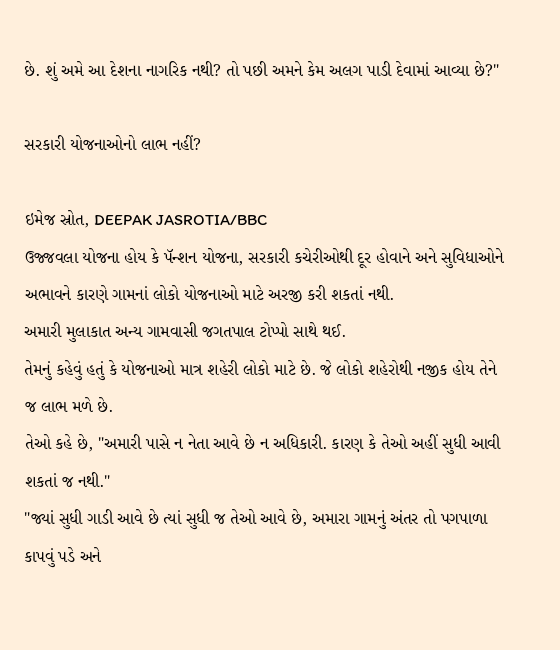છે. શું અમે આ દેશના નાગરિક નથી? તો પછી અમને કેમ અલગ પાડી દેવામાં આવ્યા છે?"

સરકારી યોજનાઓનો લાભ નહીં?

ઇમેજ સ્રોત, DEEPAK JASROTIA/BBC
ઉજ્જવલા યોજના હોય કે પૅન્શન યોજના, સરકારી કચેરીઓથી દૂર હોવાને અને સુવિધાઓને અભાવને કારણે ગામનાં લોકો યોજનાઓ માટે અરજી કરી શકતાં નથી.
અમારી મુલાકાત અન્ય ગામવાસી જગતપાલ ટોપ્પો સાથે થઈ.
તેમનું કહેવું હતું કે યોજનાઓ માત્ર શહેરી લોકો માટે છે. જે લોકો શહેરોથી નજીક હોય તેને જ લાભ મળે છે.
તેઓ કહે છે, "અમારી પાસે ન નેતા આવે છે ન અધિકારી. કારણ કે તેઓ અહીં સુધી આવી શકતાં જ નથી."
"જ્યાં સુધી ગાડી આવે છે ત્યાં સુધી જ તેઓ આવે છે, અમારા ગામનું અંતર તો પગપાળા કાપવું પડે અને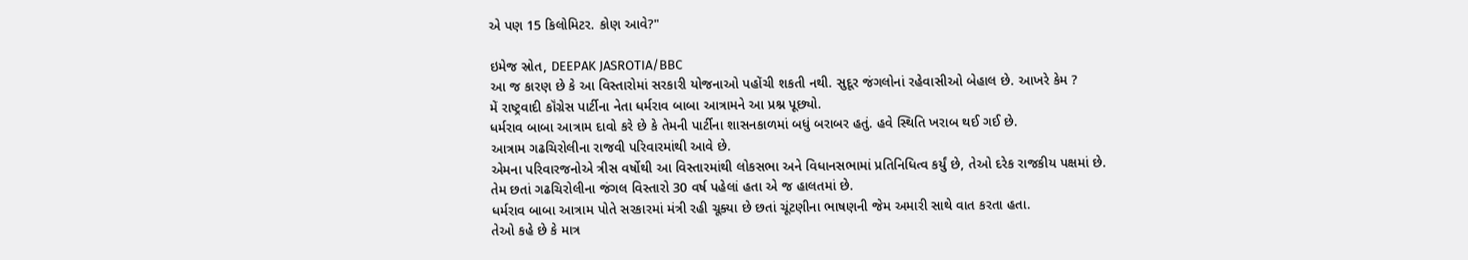એ પણ 15 કિલોમિટર. કોણ આવે?"

ઇમેજ સ્રોત, DEEPAK JASROTIA/BBC
આ જ કારણ છે કે આ વિસ્તારોમાં સરકારી યોજનાઓ પહોંચી શકતી નથી. સુદૂર જંગલોનાં રહેવાસીઓ બેહાલ છે. આખરે કેમ ?
મેં રાષ્ટ્રવાદી કૉંગ્રેસ પાર્ટીના નેતા ધર્મરાવ બાબા આત્રામને આ પ્રશ્ન પૂછ્યો.
ધર્મરાવ બાબા આત્રામ દાવો કરે છે કે તેમની પાર્ટીના શાસનકાળમાં બધું બરાબર હતું. હવે સ્થિતિ ખરાબ થઈ ગઈ છે.
આત્રામ ગઢચિરોલીના રાજવી પરિવારમાંથી આવે છે.
એમના પરિવારજનોએ ત્રીસ વર્ષોથી આ વિસ્તારમાંથી લોકસભા અને વિધાનસભામાં પ્રતિનિધિત્વ કર્યું છે, તેઓ દરેક રાજકીય પક્ષમાં છે.
તેમ છતાં ગઢચિરોલીના જંગલ વિસ્તારો 30 વર્ષ પહેલાં હતા એ જ હાલતમાં છે.
ધર્મરાવ બાબા આત્રામ પોતે સરકારમાં મંત્રી રહી ચૂક્યા છે છતાં ચૂંટણીના ભાષણની જેમ અમારી સાથે વાત કરતા હતા.
તેઓ કહે છે કે માત્ર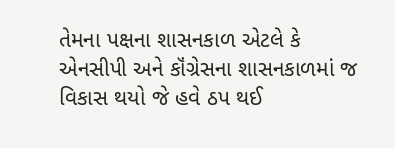તેમના પક્ષના શાસનકાળ એટલે કે એનસીપી અને કૉંગ્રેસના શાસનકાળમાં જ વિકાસ થયો જે હવે ઠપ થઈ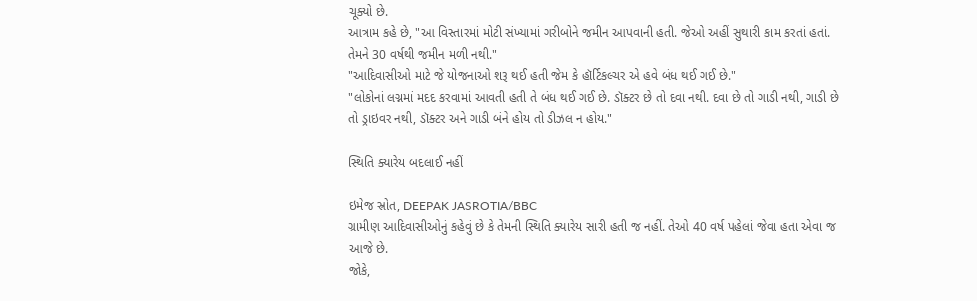ચૂક્યો છે.
આત્રામ કહે છે, "આ વિસ્તારમાં મોટી સંખ્યામાં ગરીબોને જમીન આપવાની હતી. જેઓ અહીં સુથારી કામ કરતાં હતાં. તેમને 30 વર્ષથી જમીન મળી નથી."
"આદિવાસીઓ માટે જે યોજનાઓ શરૂ થઈ હતી જેમ કે હૉર્ટિકલ્ચર એ હવે બંધ થઈ ગઈ છે."
"લોકોનાં લગ્નમાં મદદ કરવામાં આવતી હતી તે બંધ થઈ ગઈ છે. ડૉક્ટર છે તો દવા નથી. દવા છે તો ગાડી નથી, ગાડી છે તો ડ્રાઇવર નથી, ડૉક્ટર અને ગાડી બંને હોય તો ડીઝલ ન હોય."

સ્થિતિ ક્યારેય બદલાઈ નહીં

ઇમેજ સ્રોત, DEEPAK JASROTIA/BBC
ગ્રામીણ આદિવાસીઓનું કહેવું છે કે તેમની સ્થિતિ ક્યારેય સારી હતી જ નહીં. તેઓ 40 વર્ષ પહેલાં જેવા હતા એવા જ આજે છે.
જોકે,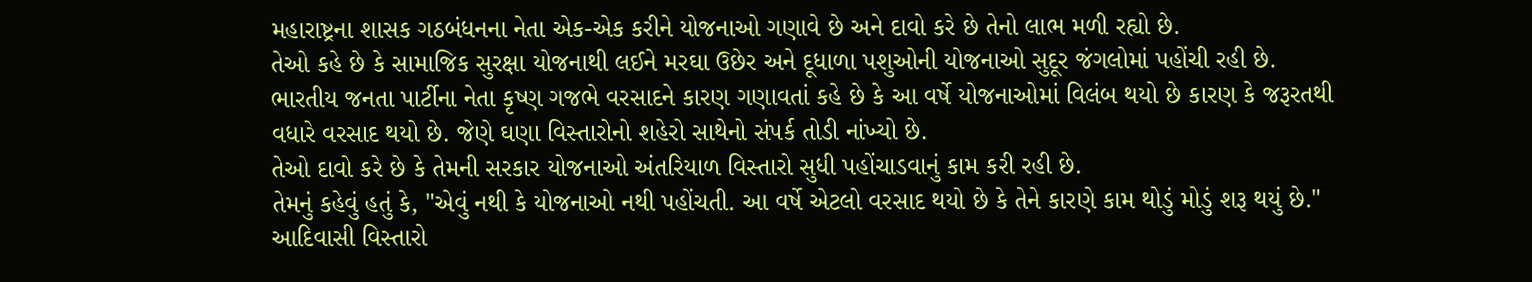મહારાષ્ટ્રના શાસક ગઠબંધનના નેતા એક-એક કરીને યોજનાઓ ગણાવે છે અને દાવો કરે છે તેનો લાભ મળી રહ્યો છે.
તેઓ કહે છે કે સામાજિક સુરક્ષા યોજનાથી લઈને મરઘા ઉછેર અને દૂધાળા પશુઓની યોજનાઓ સુદૂર જંગલોમાં પહોંચી રહી છે.
ભારતીય જનતા પાર્ટીના નેતા કૃષ્ણ ગજભે વરસાદને કારણ ગણાવતાં કહે છે કે આ વર્ષે યોજનાઓમાં વિલંબ થયો છે કારણ કે જરૂરતથી વધારે વરસાદ થયો છે. જેણે ઘણા વિસ્તારોનો શહેરો સાથેનો સંપર્ક તોડી નાંખ્યો છે.
તેઓ દાવો કરે છે કે તેમની સરકાર યોજનાઓ અંતરિયાળ વિસ્તારો સુધી પહોંચાડવાનું કામ કરી રહી છે.
તેમનું કહેવું હતું કે, "એવું નથી કે યોજનાઓ નથી પહોંચતી. આ વર્ષે એટલો વરસાદ થયો છે કે તેને કારણે કામ થોડું મોડું શરૂ થયું છે."
આદિવાસી વિસ્તારો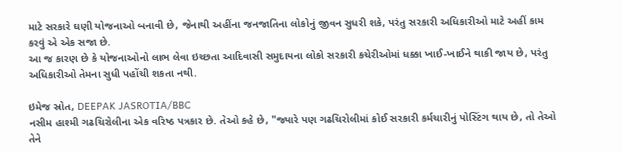માટે સરકારે ઘણી યોજનાઓ બનાવી છે, જેનાથી અહીંના જનજાતિના લોકોનું જીવન સુધરી શકે, પરંતુ સરકારી અધિકારીઓ માટે અહીં કામ કરવું એ એક સજા છે.
આ જ કારણ છે કે યોજનાઓનો લાભ લેવા ઇચ્છતા આદિવાસી સમુદાયના લોકો સરકારી કચેરીઓમાં ધક્કા ખાઈ-ખાઈને થાકી જાય છે, પરંતુ અધિકારીઓ તેમના સુધી પહોંચી શકતા નથી.

ઇમેજ સ્રોત, DEEPAK JASROTIA/BBC
નસીમ હાશ્મી ગઢચિરોલીના એક વરિષ્ઠ પત્રકાર છે. તેઓ કહે છે, "જ્યારે પણ ગઢચિરોલીમાં કોઈ સરકારી કર્મચારીનું પોસ્ટિંગ થાય છે, તો તેઓ તેને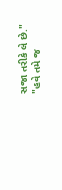સજા તરીકે લે છે."
"હવે તમે જ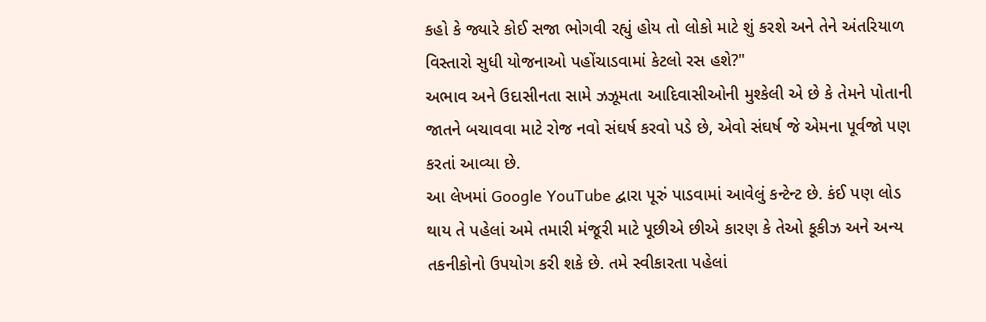કહો કે જ્યારે કોઈ સજા ભોગવી રહ્યું હોય તો લોકો માટે શું કરશે અને તેને અંતરિયાળ વિસ્તારો સુધી યોજનાઓ પહોંચાડવામાં કેટલો રસ હશે?"
અભાવ અને ઉદાસીનતા સામે ઝઝૂમતા આદિવાસીઓની મુશ્કેલી એ છે કે તેમને પોતાની જાતને બચાવવા માટે રોજ નવો સંઘર્ષ કરવો પડે છે, એવો સંઘર્ષ જે એમના પૂર્વજો પણ કરતાં આવ્યા છે.
આ લેખમાં Google YouTube દ્વારા પૂરું પાડવામાં આવેલું કન્ટેન્ટ છે. કંઈ પણ લોડ થાય તે પહેલાં અમે તમારી મંજૂરી માટે પૂછીએ છીએ કારણ કે તેઓ કૂકીઝ અને અન્ય તકનીકોનો ઉપયોગ કરી શકે છે. તમે સ્વીકારતા પહેલાં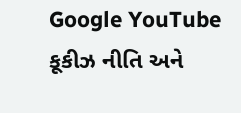Google YouTube કૂકીઝ નીતિ અને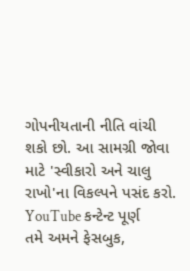ગોપનીયતાની નીતિ વાંચી શકો છો. આ સામગ્રી જોવા માટે 'સ્વીકારો અને ચાલુ રાખો'ના વિકલ્પને પસંદ કરો.
YouTube કન્ટેન્ટ પૂર્ણ
તમે અમને ફેસબુક,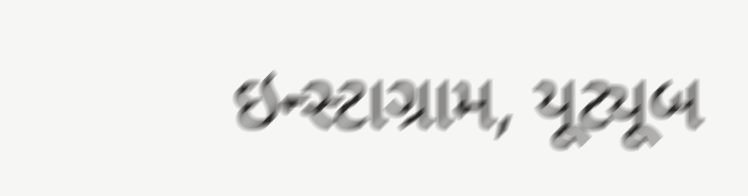ઇન્સ્ટાગ્રામ, યૂટ્યૂબ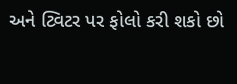અને ટ્વિટર પર ફોલો કરી શકો છો